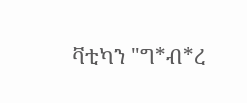ቫቲካን "ግ*ብ*ረ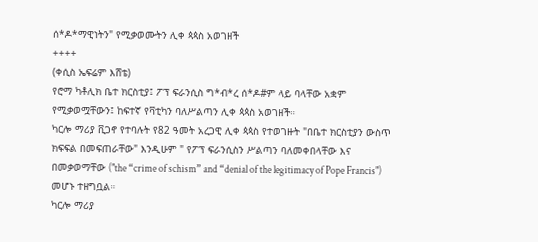ሰ*ዶ*ማዊነትን" የሚቃወሙትን ሊቀ ጳጳስ አወገዘች
++++
(ቀሲስ ኤፍሬም እሸቴ)
የሮማ ካቶሊክ ቤተ ክርስቲያ፤ ፖፕ ፍራንሲስ ግ*ብ*ረ ሰ*ዶ#ም ላይ ባላቸው አቋም የሚቃወሟቸውን፤ ከፍተኛ የቫቲካን ባለሥልጣን ሊቀ ጳጳስ አወገዘች።
ካርሎ ማሪያ ቪጋኖ የተባሉት የ82 ዓመት አረጋዊ ሊቀ ጳጳስ የተወገዙት "በቤተ ክርስቲያን ውስጥ ክፍፍል በመፍጠራቸው" እንዲሁም " የፖፕ ፍራንሲስን ሥልጣን ባለመቀበላቸው እና በመቃወማቸው ("the “crime of schism” and “denial of the legitimacy of Pope Francis") መሆኑ ተዘግቧል።
ካርሎ ማሪያ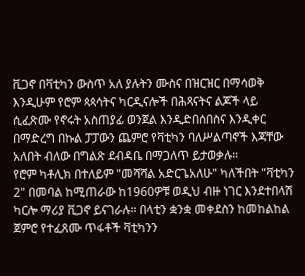ቪጋኖ በቫቲካን ውስጥ አለ ያሉትን ሙስና በዝርዝር በማሳወቅ እንዲሁም የሮም ጳጳሳትና ካርዲናሎች በሕጻናትና ልጆች ላይ ሲፈጽሙ የኖሩት አስጠያፊ ወንጀል እንዲድበሰበስና እንዲቀር በማድረግ በኩል ፓፓውን ጨምሮ የቫቲካን ባለሥልጣኖች እጃቸው አለበት ብለው በግልጽ ደብዳቤ በማጋለጥ ይታወቃሉ።
የሮም ካቶሊክ በተለይም "መሻሻል አድርጌአለሁ" ካለችበት "ቫቲካን 2" በመባል ከሚጠራው ከ1960ዎቹ ወዲህ ብዙ ነገር እንደተበላሽ ካርሎ ማሪያ ቪጋኖ ይናገራሉ። በላቲን ቋንቋ መቀደስን ከመከልከል ጀምሮ የተፈጸሙ ጥፋቶች ቫቲካንን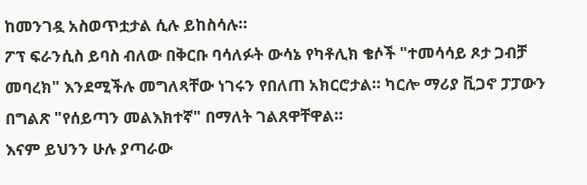ከመንገዷ አስወጥቷታል ሲሉ ይከስሳሉ።
ፖፕ ፍራንሲስ ይባስ ብለው በቅርቡ ባሳለፉት ውሳኔ የካቶሊክ ቄሶች "ተመሳሳይ ጾታ ጋብቻ መባረክ" እንደሚችሉ መግለጻቸው ነገሩን የበለጠ አክርሮታል። ካርሎ ማሪያ ቪጋኖ ፓፓውን በግልጽ "የሰይጣን መልእክተኛ" በማለት ገልጸዋቸዋል።
እናም ይህንን ሁሉ ያጣራው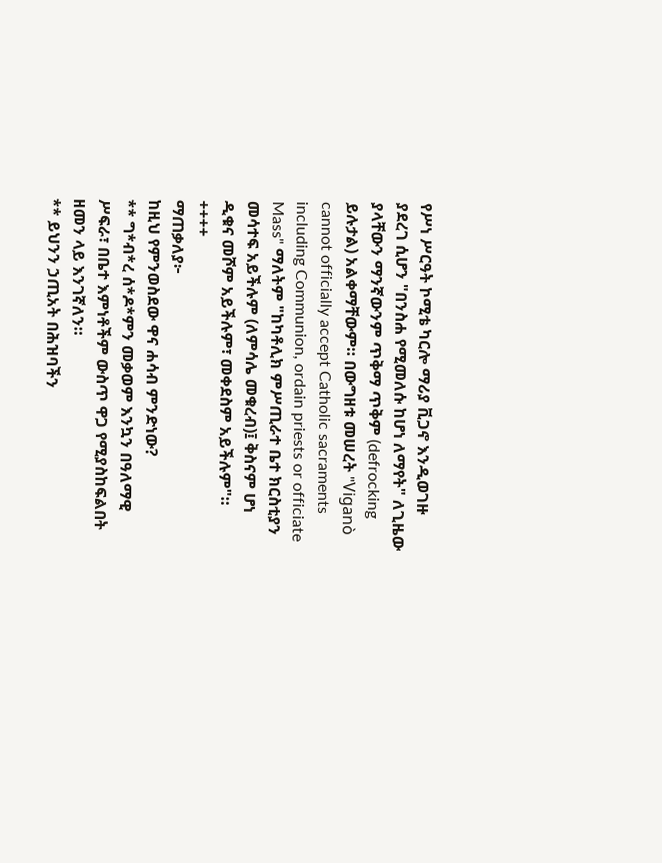የሥነ ሥርዓት ኮሚቴ ካርሎ ማሪያ ቪጋኖ እንዲወገዙ ያደረገ ሲሆን "በንስሐ የሚመለሱ ከሆነ ለማየት" ለጊዜው ያላቸውን ማንኛውንም ጥቅማ ጥቅም (defrocking ይሉታል) አልቀማቸውም። በውግዘቱ መሠረት "Viganò cannot officially accept Catholic sacraments including Communion, ordain priests or officiate Mass" ማለትም "ከካቶሊክ ምሥጢራተ ቤተ ክርስቲያን መሳተፍ አይችሉም (ለምሳሌ መቁረብ)፤ ቅስናም ሆነ ዲቁና መሾም አይችሉም፣ መቀደስም አይችሉም"።
++++
ማጠቃለያ፦
ከዚህ የምንወስደው ዋና ሐሳብ ምንድነው?
** ግ*ብ*ረ ሰ*ዶ*ምን መቃወም እንኳን በዓለማዊ ሥፍራ፣ በቤተ እምነቶችም ውስጥ ዋጋ የሚያስከፍልበት ዘመን ላይ እንገኛለን።
** ይህንን ኃጢአት በሕዝባችን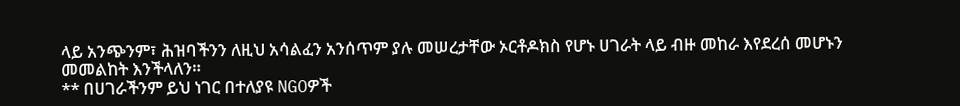ላይ አንጭንም፣ ሕዝባችንን ለዚህ አሳልፈን አንሰጥም ያሉ መሠረታቸው ኦርቶዶክስ የሆኑ ሀገራት ላይ ብዙ መከራ እየደረሰ መሆኑን መመልከት እንችላለን።
** በሀገራችንም ይህ ነገር በተለያዩ NGOዎች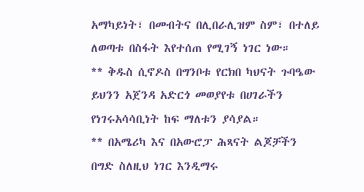አማካይነት፣ በመብትና በሊበራሊዝም ስም፣ በተለይ ለወጣቱ በስፋት እየተሰጠ የሚገኝ ነገር ነው።
** ቅዱስ ሲኖዶስ በግንቦቱ የርክበ ካህናት ጉባዔው ይህንን አጀንዳ አድርጎ መወያየቱ በሀገራችን የነገሩአሳሳቢነት ከፍ ማለቱን ያሳያል።
** በአሜሪካ እና በአውሮፓ ሕጻናት ልጆቻችን በግድ ስለዚህ ነገር እንዲማሩ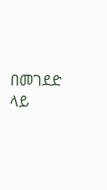በመገደድ ላይ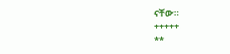ናቸው።
+++++
**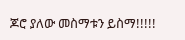ጆሮ ያለው መስማቱን ይስማ!!!!!